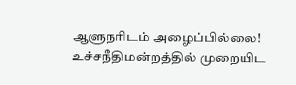ஆளுநரிடம் அழைப்பில்லை! உச்சநீதிமன்றத்தில் முறையிட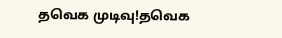தவெக முடிவு!தவெக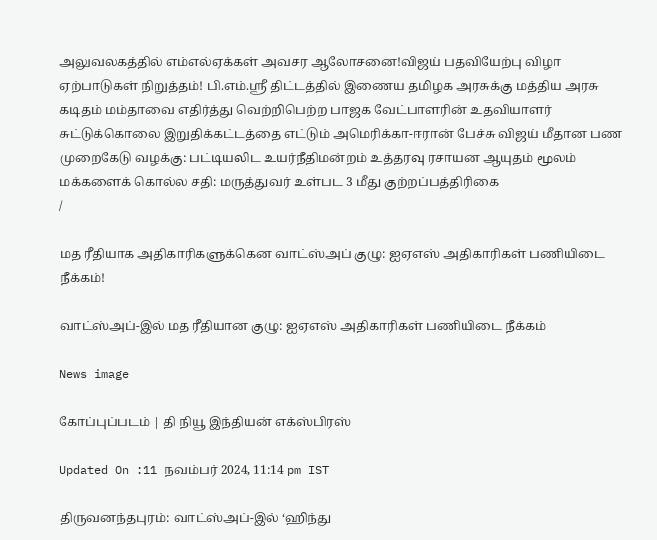அலுவலகத்தில் எம்எல்ஏக்கள் அவசர ஆலோசனை!விஜய் பதவியேற்பு விழா ஏற்பாடுகள் நிறுத்தம்! பி.எம்.ஸ்ரீ திட்டத்தில் இணைய தமிழக அரசுக்கு மத்திய அரசு கடிதம் மம்தாவை எதிர்த்து வெற்றிபெற்ற பாஜக வேட்பாளரின் உதவியாளர் சுட்டுக்கொலை இறுதிக்கட்டத்தை எட்டும் அமெரிக்கா-ஈரான் பேச்சு விஜய் மீதான பண முறைகேடு வழக்கு: பட்டியலிட உயர்நீதிமன்றம் உத்தரவு ரசாயன ஆயுதம் மூலம் மக்களைக் கொல்ல சதி: மருத்துவர் உள்பட 3 மீது குற்றப்பத்திரிகை
/

மத ரீதியாக அதிகாரிகளுக்கென வாட்ஸ்அப் குழு: ஐஏஎஸ் அதிகாரிகள் பணியிடை நீக்கம்!

வாட்ஸ்அப்-இல் மத ரீதியான குழு: ஐஏஎஸ் அதிகாரிகள் பணியிடை நீக்கம்

News image

கோப்புப்படம் | தி நியூ இந்தியன் எக்ஸ்பிரஸ்

Updated On :11 நவம்பர் 2024, 11:14 pm IST

திருவனந்தபுரம்: வாட்ஸ்அப்-இல் ‘ஹிந்து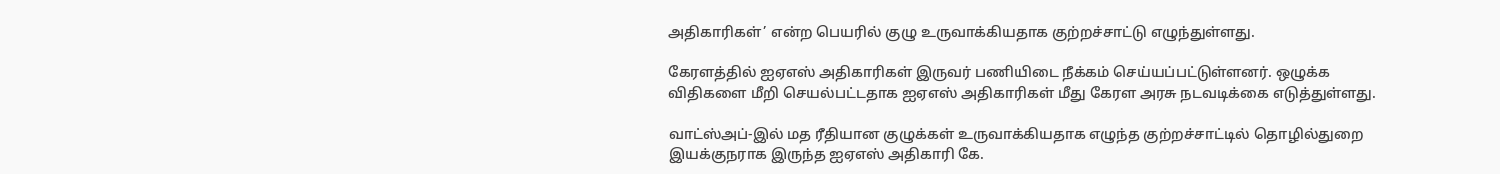அதிகாரிகள்’ என்ற பெயரில் குழு உருவாக்கியதாக குற்றச்சாட்டு எழுந்துள்ளது.

கேரளத்தில் ஐஏஎஸ் அதிகாரிகள் இருவர் பணியிடை நீக்கம் செய்யப்பட்டுள்ளனர். ஒழுக்க விதிகளை மீறி செயல்பட்டதாக ஐஏஎஸ் அதிகாரிகள் மீது கேரள அரசு நடவடிக்கை எடுத்துள்ளது.

வாட்ஸ்அப்-இல் மத ரீதியான குழுக்கள் உருவாக்கியதாக எழுந்த குற்றச்சாட்டில் தொழில்துறை இயக்குநராக இருந்த ஐஏஎஸ் அதிகாரி கே.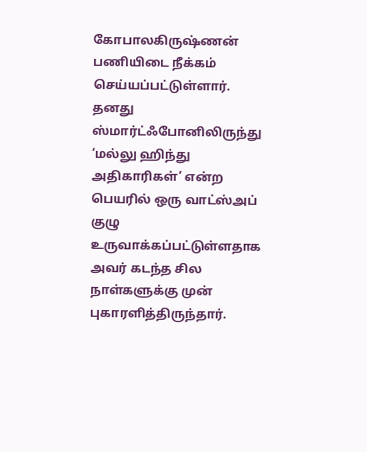கோபாலகிருஷ்ணன் பணியிடை நீக்கம் செய்யப்பட்டுள்ளார். தனது ஸ்மார்ட்ஃபோனிலிருந்து ‘மல்லு ஹிந்து அதிகாரிகள்’ என்ற பெயரில் ஒரு வாட்ஸ்அப் குழு உருவாக்கப்பட்டுள்ளதாக அவர் கடந்த சில நாள்களுக்கு முன் புகாரளித்திருந்தார்.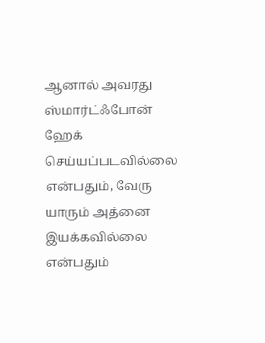ஆனால் அவரது ஸ்மார்ட்ஃபோன் ஹேக் செய்யப்படவில்லை என்பதும், வேரு யாரும் அத்னை இயக்கவில்லை என்பதும்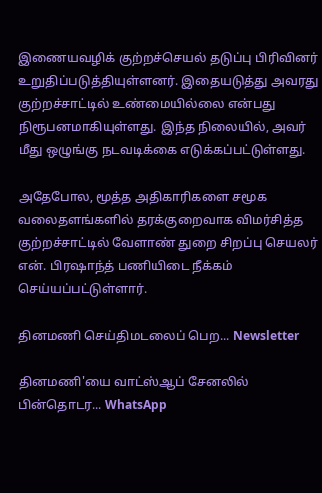இணையவழிக் குற்றச்செயல் தடுப்பு பிரிவினர் உறுதிப்படுத்தியுள்ளனர். இதையடுத்து அவரது குற்றச்சாட்டில் உண்மையில்லை என்பது நிரூபனமாகியுள்ளது. இந்த நிலையில், அவர் மீது ஒழுங்கு நடவடிக்கை எடுக்கப்பட்டுள்ளது.

அதேபோல, மூத்த அதிகாரிகளை சமூக வலைதளங்களில் தரக்குறைவாக விமர்சித்த குற்றச்சாட்டில் வேளாண் துறை சிறப்பு செயலர் என். பிரஷாந்த் பணியிடை நீக்கம் செய்யப்பட்டுள்ளார்.

தினமணி செய்திமடலைப் பெற... Newsletter

தினமணி'யை வாட்ஸ்ஆப் சேனலில் பின்தொடர... WhatsApp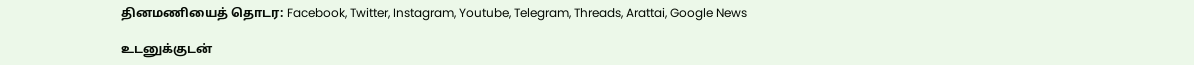தினமணியைத் தொடர: Facebook, Twitter, Instagram, Youtube, Telegram, Threads, Arattai, Google News

உடனுக்குடன்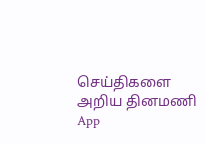செய்திகளை அறிய தினமணி App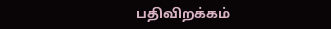பதிவிறக்கம்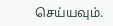செய்யவும்.